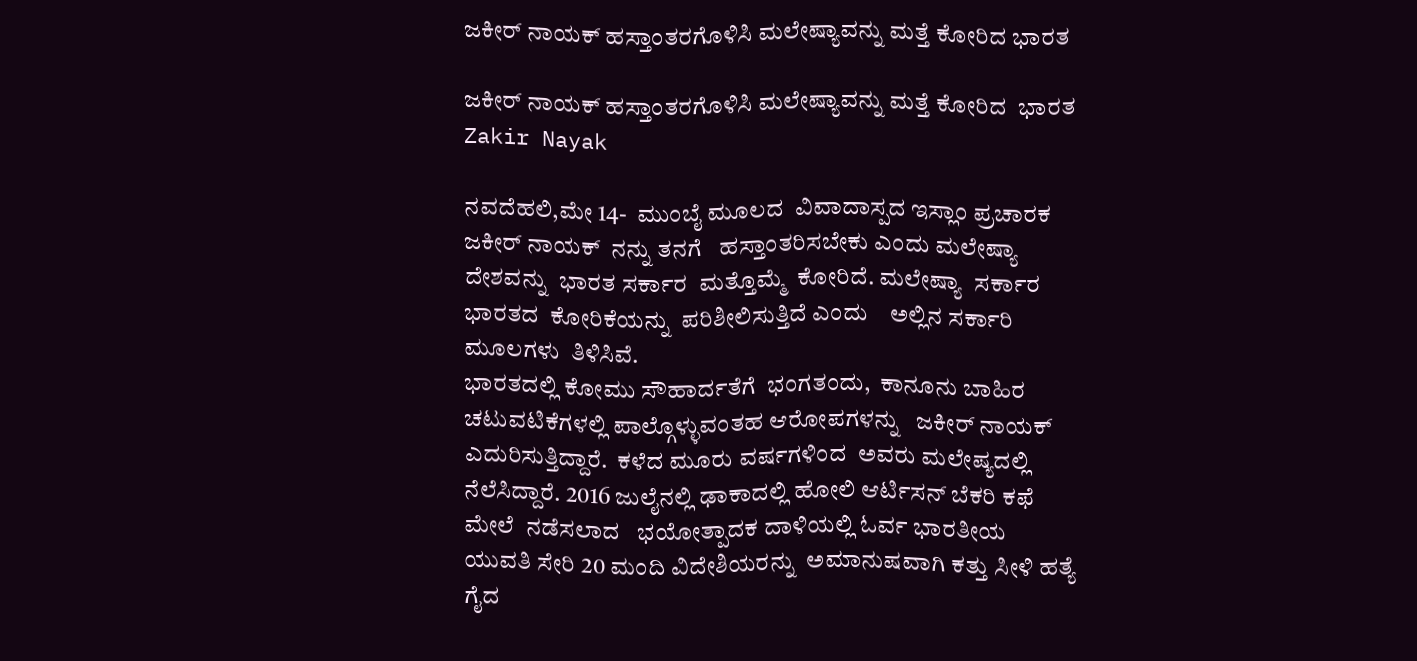ಜಕೀರ್ ನಾಯಕ್ ಹಸ್ತಾಂತರಗೊಳಿಸಿ ಮಲೇಷ್ಯಾವನ್ನು ಮತ್ತೆ ಕೋರಿದ ಭಾರತ

ಜಕೀರ್ ನಾಯಕ್ ಹಸ್ತಾಂತರಗೊಳಿಸಿ ಮಲೇಷ್ಯಾವನ್ನು ಮತ್ತೆ ಕೋರಿದ  ಭಾರತ Zakir Nayak

ನವದೆಹಲಿ,ಮೇ 14-  ಮುಂಬೈ ಮೂಲದ  ವಿವಾದಾಸ್ಪದ ಇಸ್ಲಾಂ ಪ್ರಚಾರಕ ಜಕೀರ್ ನಾಯಕ್  ನನ್ನು ತನಗೆ   ಹಸ್ತಾಂತರಿಸಬೇಕು ಎಂದು ಮಲೇಷ್ಯಾ  ದೇಶವನ್ನು  ಭಾರತ ಸರ್ಕಾರ  ಮತ್ತೊಮ್ಮೆ  ಕೋರಿದೆ. ಮಲೇಷ್ಯಾ  ಸರ್ಕಾರ  ಭಾರತದ  ಕೋರಿಕೆಯನ್ನು  ಪರಿಶೀಲಿಸುತ್ತಿದೆ ಎಂದು    ಅಲ್ಲಿನ ಸರ್ಕಾರಿ ಮೂಲಗಳು  ತಿಳಿಸಿವೆ.
ಭಾರತದಲ್ಲಿ ಕೋಮು ಸೌಹಾರ್ದತೆಗೆ  ಭಂಗತಂದು,  ಕಾನೂನು ಬಾಹಿರ   ಚಟುವಟಿಕೆಗಳಲ್ಲಿ ಪಾಲ್ಗೊಳ್ಳುವಂತಹ ಆರೋಪಗಳನ್ನು   ಜಕೀರ್ ನಾಯಕ್  ಎದುರಿಸುತ್ತಿದ್ದಾರೆ.  ಕಳೆದ ಮೂರು ವರ್ಷಗಳಿಂದ  ಅವರು ಮಲೇಷ್ಯದಲ್ಲಿ  ನೆಲೆಸಿದ್ದಾರೆ. 2016 ಜುಲೈನಲ್ಲಿ ಢಾಕಾದಲ್ಲಿ ಹೋಲಿ ಆರ್ಟಿಸನ್ ಬೆಕರಿ ಕಫೆ ಮೇಲೆ  ನಡೆಸಲಾದ   ಭಯೋತ್ಪಾದಕ ದಾಳಿಯಲ್ಲಿ ಓರ್ವ ಭಾರತೀಯ ಯುವತಿ ಸೇರಿ 20 ಮಂದಿ ವಿದೇಶಿಯರನ್ನು  ಅಮಾನುಷವಾಗಿ ಕತ್ತು ಸೀಳಿ ಹತ್ಯೆ ಗೈದ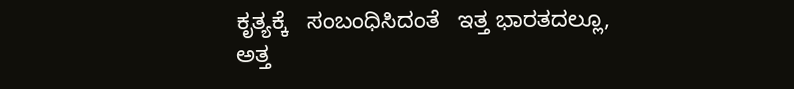ಕೃತ್ಯಕ್ಕೆ   ಸಂಬಂಧಿಸಿದಂತೆ   ಇತ್ತ ಭಾರತದಲ್ಲೂ, ಅತ್ತ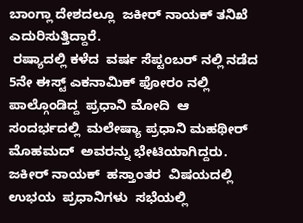ಬಾಂಗ್ಲಾ ದೇಶದಲ್ಲೂ  ಜಕೀರ್ ನಾಯಕ್ ತನಿಖೆ  ಎದುರಿಸುತ್ತಿದ್ದಾರೆ.
 ರಷ್ಯಾದಲ್ಲಿ ಕಳೆದ  ವರ್ಷ ಸೆಪ್ಟಂಬರ್ ನಲ್ಲಿ ನಡೆದ  5ನೇ ಈಸ್ಟ್ ಎಕನಾಮಿಕ್ ಫೋರಂ ನಲ್ಲಿ  ಪಾಲ್ಗೊಂಡಿದ್ದ  ಪ್ರಧಾನಿ ಮೋದಿ  ಆ ಸಂದರ್ಭದಲ್ಲಿ  ಮಲೇಷ್ಯಾ ಪ್ರಧಾನಿ ಮಹಥೀರ್ ಮೊಹಮದ್  ಅವರನ್ನು ಭೇಟಿಯಾಗಿದ್ದರು. ಜಕೀರ್ ನಾಯಕ್  ಹಸ್ತಾಂತರ  ವಿಷಯದಲ್ಲಿ ಉಭಯ  ಪ್ರಧಾನಿಗಳು  ಸಭೆಯಲ್ಲಿ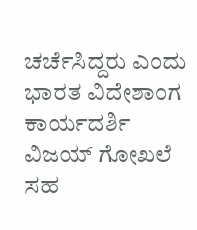ಚರ್ಚೆಸಿದ್ದರು ಎಂದು  ಭಾರತ ವಿದೇಶಾಂಗ ಕಾರ್ಯದರ್ಶಿ  ವಿಜಯ್ ಗೋಖಲೆ  ಸಹ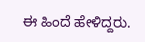ಈ ಹಿಂದೆ ಹೇಳಿದ್ದರು.